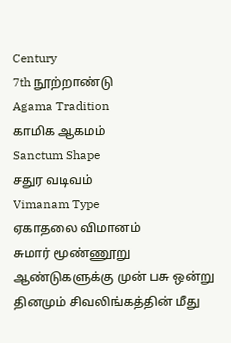Century
7th நூற்றாண்டு
Agama Tradition
காமிக ஆகமம்
Sanctum Shape
சதுர வடிவம்
Vimanam Type
ஏகாதலை விமானம்
சுமார் மூண்ணூறு ஆண்டுகளுக்கு முன் பசு ஒன்று தினமும் சிவலிங்கத்தின் மீது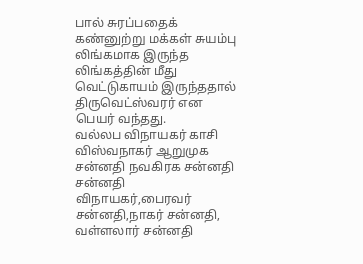பால் சுரப்பதைக் கண்னுற்று மக்கள் சுயம்பு லிங்கமாக இருந்த லிங்கத்தின் மீது வெட்டுகாயம் இருந்ததால் திருவெட்ஸ்வரர் என பெயர் வந்தது.
வல்லப விநாயகர் காசி விஸ்வநாகர் ஆறுமுக சன்னதி நவகிரக சன்னதி சன்னதி விநாயகர்,பைரவர் சன்னதி,நாகர் சன்னதி, வள்ளலார் சன்னதி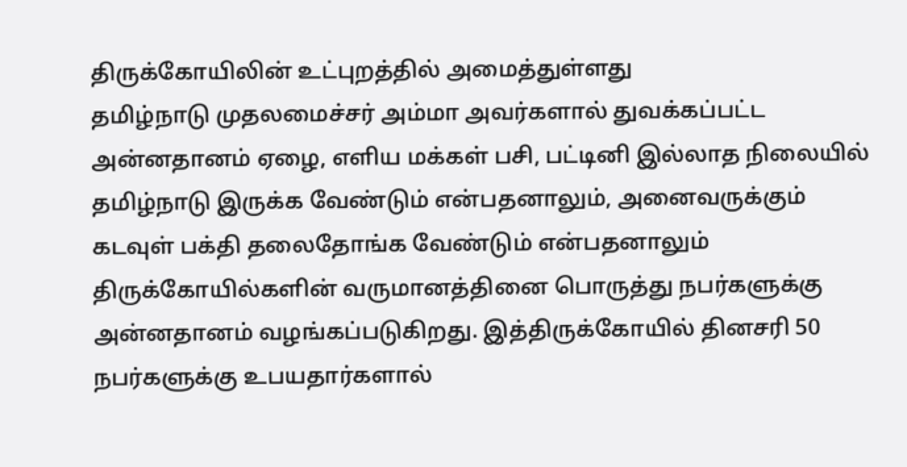திருக்கோயிலின் உட்புறத்தில் அமைத்துள்ளது
தமிழ்நாடு முதலமைச்சர் அம்மா அவர்களால் துவக்கப்பட்ட அன்னதானம் ஏழை, எளிய மக்கள் பசி, பட்டினி இல்லாத நிலையில் தமிழ்நாடு இருக்க வேண்டும் என்பதனாலும், அனைவருக்கும் கடவுள் பக்தி தலைதோங்க வேண்டும் என்பதனாலும் திருக்கோயில்களின் வருமானத்தினை பொருத்து நபர்களுக்கு அன்னதானம் வழங்கப்படுகிறது. இத்திருக்கோயில் தினசரி 50 நபர்களுக்கு உபயதார்களால்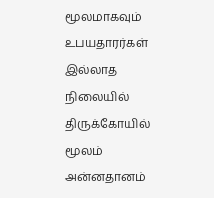மூலமாகவும் உபயதாரர்கள் இல்லாத நிலையில் திருக்கோயில் மூலம் அன்னதானம்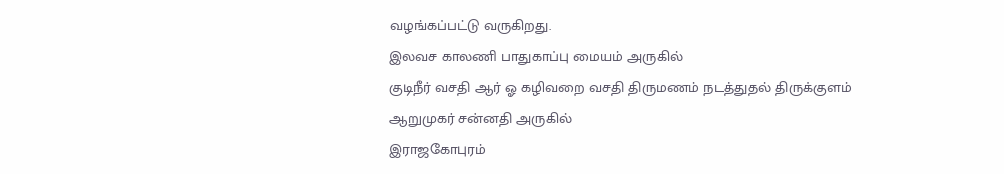வழங்கப்பட்டு வருகிறது.
இலவச காலணி பாதுகாப்பு மையம் அருகில்
குடிநீர் வசதி ஆர் ஓ கழிவறை வசதி திருமணம் நடத்துதல் திருக்குளம்
ஆறுமுகர் சன்னதி அருகில்
இராஜகோபுரம்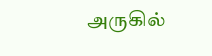அருகில்